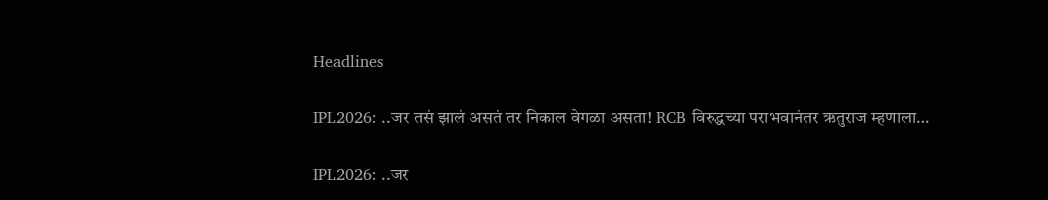Headlines

IPL2026: ..जर तसं झालं असतं तर निकाल वेगळा असता! RCB विरुद्धच्या पराभवानंतर ऋतुराज म्हणाला…

IPL2026: ..जर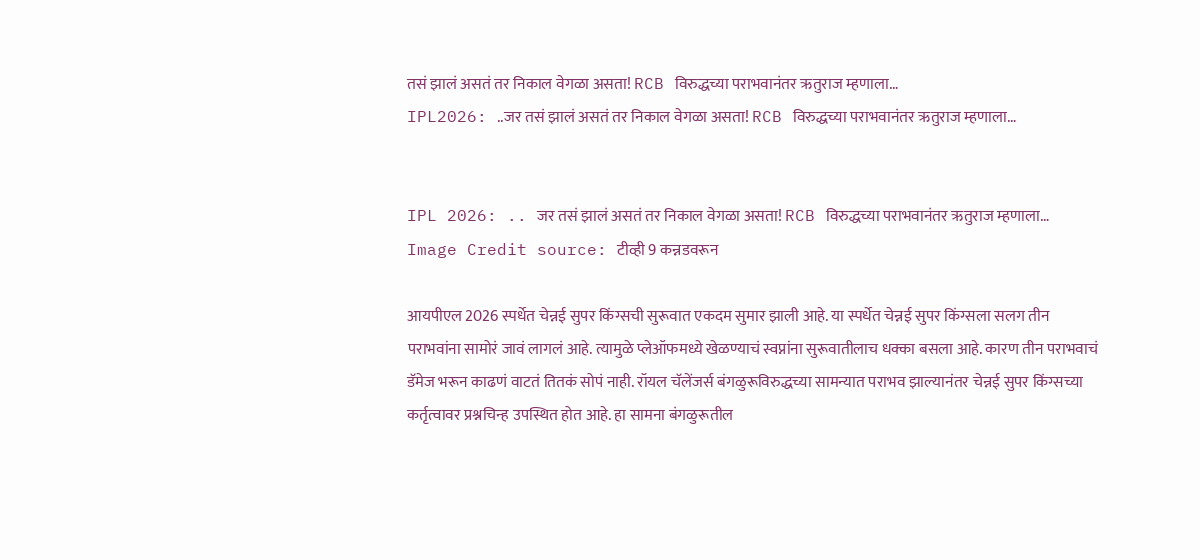तसं झालं असतं तर निकाल वेगळा असता! RCB विरुद्धच्या पराभवानंतर ऋतुराज म्हणाला…
IPL2026: ..जर तसं झालं असतं तर निकाल वेगळा असता! RCB विरुद्धच्या पराभवानंतर ऋतुराज म्हणाला…


IPL 2026: .. जर तसं झालं असतं तर निकाल वेगळा असता! RCB विरुद्धच्या पराभवानंतर ऋतुराज म्हणाला…
Image Credit source: टीव्ही 9 कन्नडवरून

आयपीएल 2026 स्पर्धेत चेन्नई सुपर किंग्सची सुरूवात एकदम सुमार झाली आहे. या स्पर्धेत चेन्नई सुपर किंग्सला सलग तीन पराभवांना सामोरं जावं लागलं आहे. त्यामुळे प्लेऑफमध्ये खेळण्याचं स्वप्नांना सुरूवातीलाच धक्का बसला आहे. कारण तीन पराभवाचं डॅमेज भरून काढणं वाटतं तितकं सोपं नाही. रॉयल चॅलेंजर्स बंगळुरूविरुद्धच्या सामन्यात पराभव झाल्यानंतर चेन्नई सुपर किंग्सच्या कर्तृत्वावर प्रश्नचिन्ह उपस्थित होत आहे. हा सामना बंगळुरूतील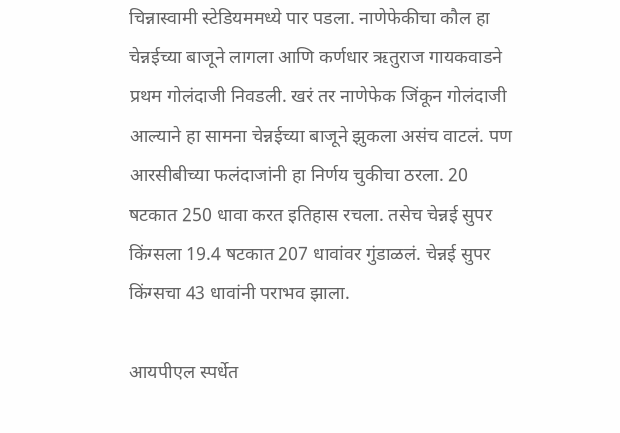चिन्नास्वामी स्टेडियममध्ये पार पडला. नाणेफेकीचा कौल हा चेन्नईच्या बाजूने लागला आणि कर्णधार ऋतुराज गायकवाडने प्रथम गोलंदाजी निवडली. खरं तर नाणेफेक जिंकून गोलंदाजी आल्याने हा सामना चेन्नईच्या बाजूने झुकला असंच वाटलं. पण आरसीबीच्या फलंदाजांनी हा निर्णय चुकीचा ठरला. 20 षटकात 250 धावा करत इतिहास रचला. तसेच चेन्नई सुपर किंग्सला 19.4 षटकात 207 धावांवर गुंडाळलं. चेन्नई सुपर किंग्सचा 43 धावांनी पराभव झाला.

आयपीएल स्पर्धेत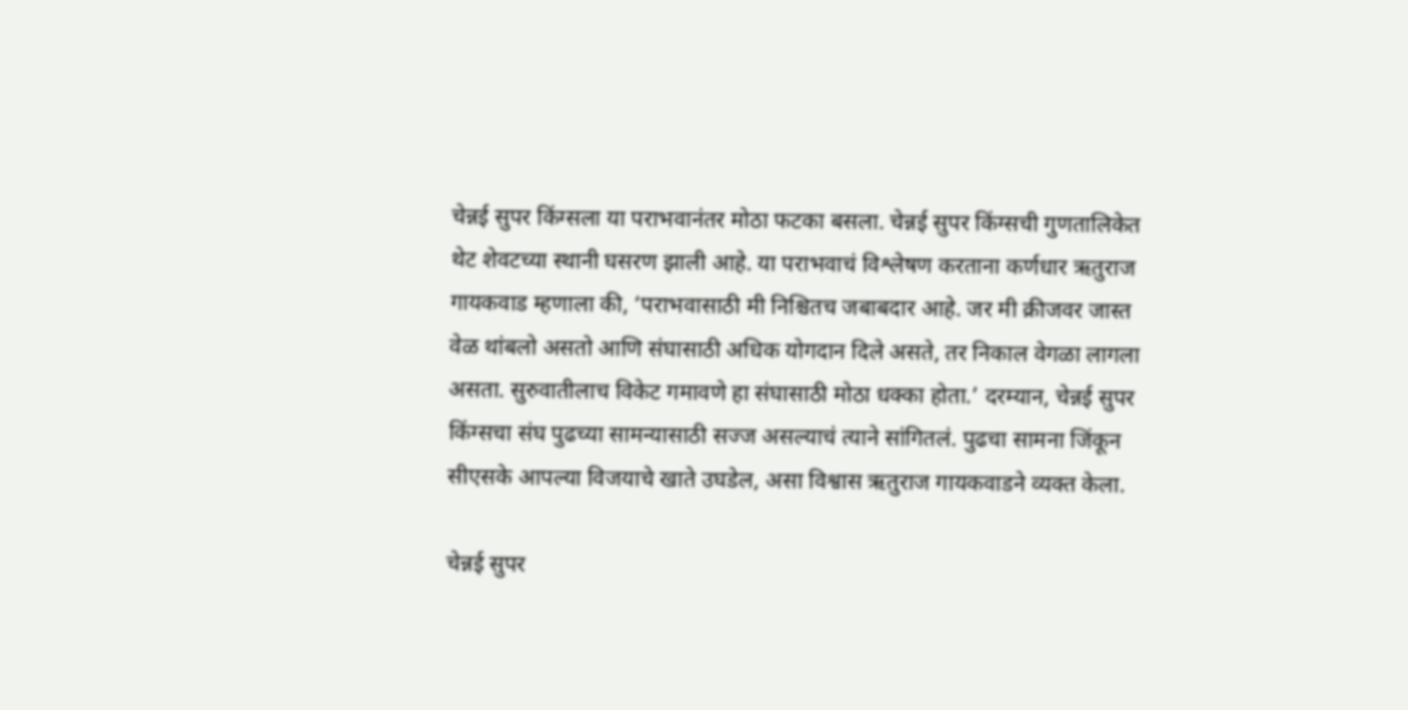चेन्नई सुपर किंग्सला या पराभवानंतर मोठा फटका बसला. चेन्नई सुपर किंग्सची गुणतालिकेत थेट शेवटच्या स्थानी घसरण झाली आहे. या पराभवाचं विश्लेषण करताना कर्णधार ऋतुराज गायकवाड म्हणाला की, ‘पराभवासाठी मी निश्चितच जबाबदार आहे. जर मी क्रीजवर जास्त वेळ थांबलो असतो आणि संघासाठी अधिक योगदान दिले असते, तर निकाल वेगळा लागला असता. सुरुवातीलाच विकेट गमावणे हा संघासाठी मोठा धक्का होता.’ दरम्यान, चेन्नई सुपर किंग्सचा संघ पुढच्या सामन्यासाठी सज्ज असल्याचं त्याने सांगितलं. पुढचा सामना जिंकून सीएसके आपल्या विजयाचे खाते उघडेल, असा विश्वास ऋतुराज गायकवाडने व्यक्त केला.

चेन्नई सुपर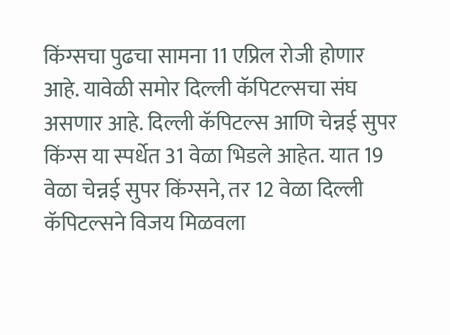किंग्सचा पुढचा सामना 11 एप्रिल रोजी होणार आहे. यावेळी समोर दिल्ली कॅपिटल्सचा संघ असणार आहे. दिल्ली कॅपिटल्स आणि चेन्नई सुपर किंग्स या स्पर्धेत 31 वेळा भिडले आहेत. यात 19 वेळा चेन्नई सुपर किंग्सने, तर 12 वेळा दिल्ली कॅपिटल्सने विजय मिळवला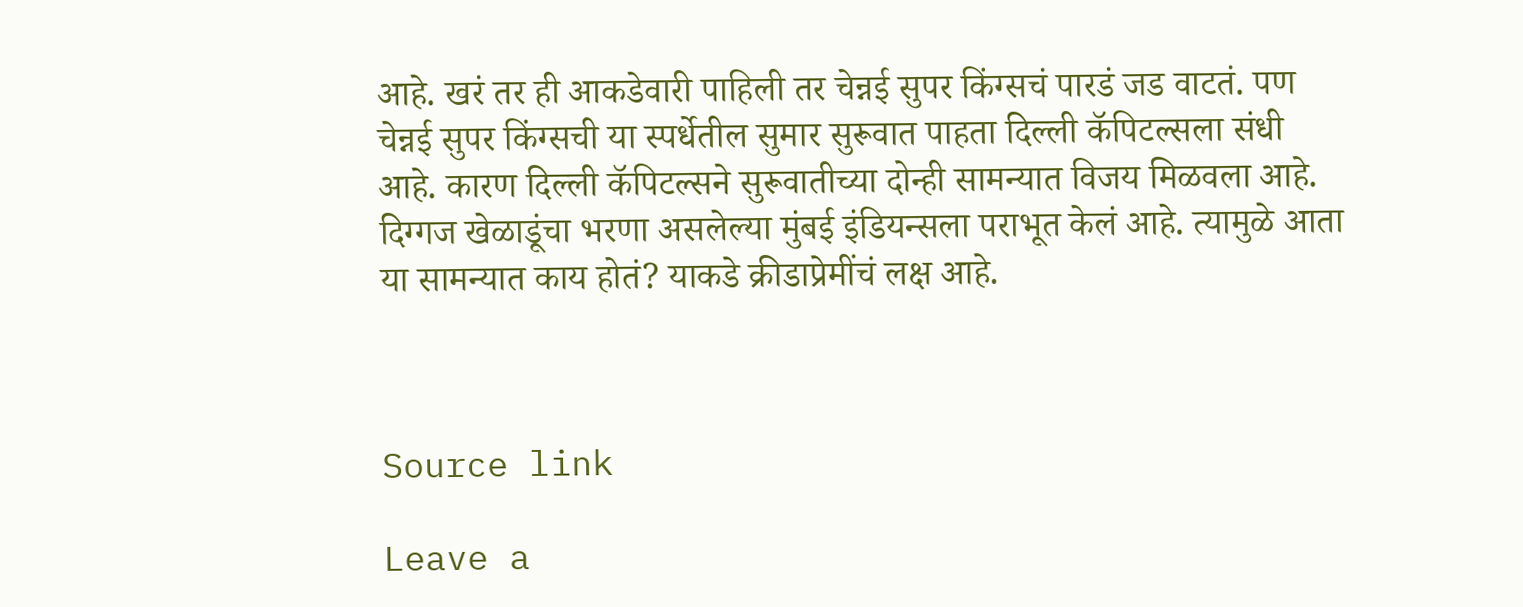आहे. खरं तर ही आकडेवारी पाहिली तर चेन्नई सुपर किंग्सचं पारडं जड वाटतं. पण चेन्नई सुपर किंग्सची या स्पर्धेतील सुमार सुरूवात पाहता दिल्ली कॅपिटल्सला संधी आहे. कारण दिल्ली कॅपिटल्सने सुरूवातीच्या दोन्ही सामन्यात विजय मिळवला आहे. दिग्गज खेळाडूंचा भरणा असलेल्या मुंबई इंडियन्सला पराभूत केलं आहे. त्यामुळे आता या सामन्यात काय होतं? याकडे क्रीडाप्रेमींचं लक्ष आहे.



Source link

Leave a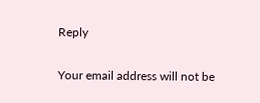Reply

Your email address will not be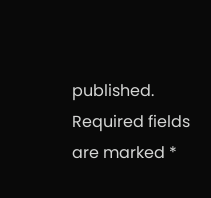published. Required fields are marked *